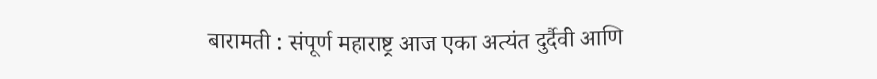बारामती : संपूर्ण महाराष्ट्र आज एका अत्यंत दुर्दैवी आणि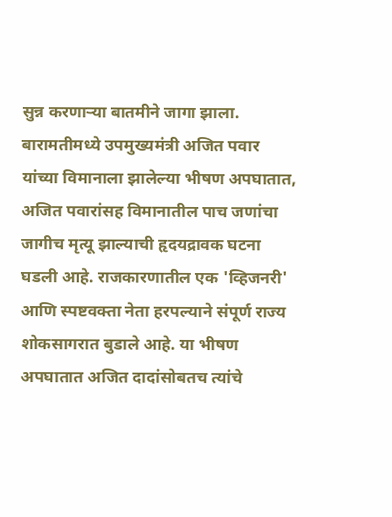सुन्न करणाऱ्या बातमीने जागा झाला. बारामतीमध्ये उपमुख्यमंत्री अजित पवार यांच्या विमानाला झालेल्या भीषण अपघातात, अजित पवारांसह विमानातील पाच जणांचा जागीच मृत्यू झाल्याची हृदयद्रावक घटना घडली आहे. राजकारणातील एक 'व्हिजनरी' आणि स्पष्टवक्ता नेता हरपल्याने संपूर्ण राज्य शोकसागरात बुडाले आहे. या भीषण अपघातात अजित दादांसोबतच त्यांचे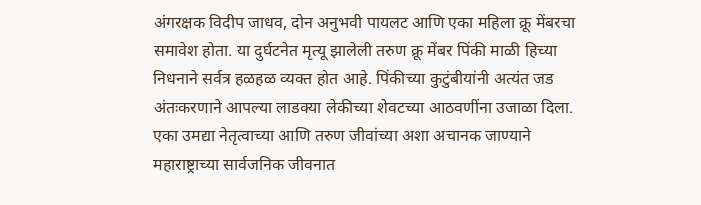अंगरक्षक विदीप जाधव, दोन अनुभवी पायलट आणि एका महिला क्रू मेंबरचा समावेश होता. या दुर्घटनेत मृत्यू झालेली तरुण क्रू मेंबर पिंकी माळी हिच्या निधनाने सर्वत्र हळहळ व्यक्त होत आहे. पिंकीच्या कुटुंबीयांनी अत्यंत जड अंतःकरणाने आपल्या लाडक्या लेकीच्या शेवटच्या आठवणींना उजाळा दिला. एका उमद्या नेतृत्वाच्या आणि तरुण जीवांच्या अशा अचानक जाण्याने महाराष्ट्राच्या सार्वजनिक जीवनात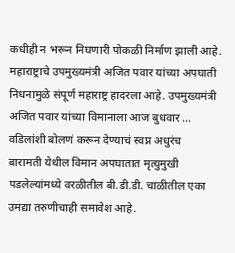कधीही न भरून निघणारी पोकळी निर्माण झाली आहे.
महाराष्ट्राचे उपमुख्यमंत्री अजित पवार यांच्या अपघाती निधनामुळे संपूर्ण महाराष्ट्र हादरला आहे. उपमुख्यमंत्री अजित पवार यांच्या विमानाला आज बुधवार ...
वडिलांशी बोलणं करून देण्याचं स्वप्न अधुरंच
बारामती येथील विमान अपघातात मृत्युमुखी पडलेल्यांमध्ये वरळीतील बी.डी.डी. चाळीतील एका उमद्या तरुणीचाही समावेश आहे.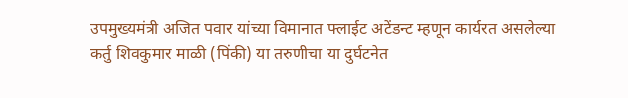उपमुख्यमंत्री अजित पवार यांच्या विमानात फ्लाईट अटेंडन्ट म्हणून कार्यरत असलेल्या कर्तु शिवकुमार माळी (पिंकी) या तरुणीचा या दुर्घटनेत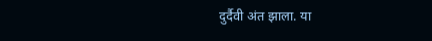दुर्दैवी अंत झाला. या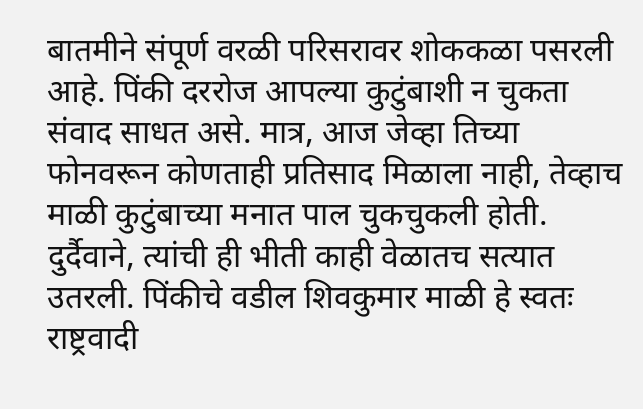बातमीने संपूर्ण वरळी परिसरावर शोककळा पसरली आहे. पिंकी दररोज आपल्या कुटुंबाशी न चुकता संवाद साधत असे. मात्र, आज जेव्हा तिच्या फोनवरून कोणताही प्रतिसाद मिळाला नाही, तेव्हाच माळी कुटुंबाच्या मनात पाल चुकचुकली होती. दुर्दैवाने, त्यांची ही भीती काही वेळातच सत्यात उतरली. पिंकीचे वडील शिवकुमार माळी हे स्वतः राष्ट्रवादी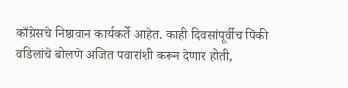काँग्रेसचे निष्ठावान कार्यकर्ते आहेत. काही दिवसांपूर्वीच पिंकी वडिलांचे बोलणे अजित पवारांशी करून देणार होती,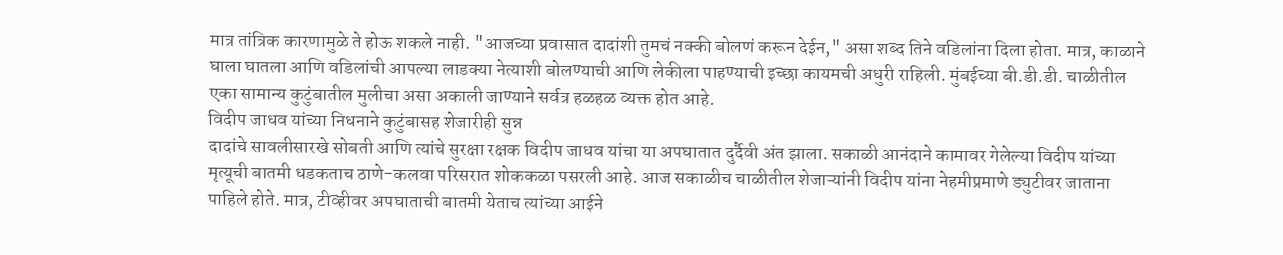मात्र तांत्रिक कारणामुळे ते होऊ शकले नाही. "आजच्या प्रवासात दादांशी तुमचं नक्की बोलणं करून देईन," असा शब्द तिने वडिलांना दिला होता. मात्र, काळाने घाला घातला आणि वडिलांची आपल्या लाडक्या नेत्याशी बोलण्याची आणि लेकीला पाहण्याची इच्छा कायमची अधुरी राहिली. मुंबईच्या बी.डी.डी. चाळीतील एका सामान्य कुटुंबातील मुलीचा असा अकाली जाण्याने सर्वत्र हळहळ व्यक्त होत आहे.
विदीप जाधव यांच्या निधनाने कुटुंबासह शेजारीही सुन्न
दादांचे सावलीसारखे सोबती आणि त्यांचे सुरक्षा रक्षक विदीप जाधव यांचा या अपघातात दुर्दैवी अंत झाला. सकाळी आनंदाने कामावर गेलेल्या विदीप यांच्या मृत्यूची बातमी धडकताच ठाणे-कलवा परिसरात शोककळा पसरली आहे. आज सकाळीच चाळीतील शेजाऱ्यांनी विदीप यांना नेहमीप्रमाणे ड्युटीवर जाताना पाहिले होते. मात्र, टीव्हीवर अपघाताची बातमी येताच त्यांच्या आईने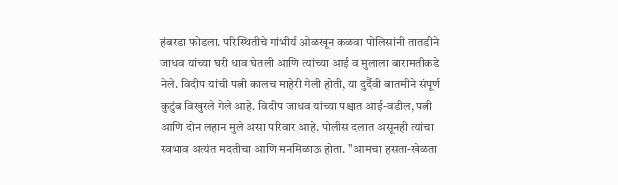हंबरडा फोडला. परिस्थितीचे गांभीर्य ओळखून कळवा पोलिसांनी तातडीने जाधव यांच्या घरी धाव घेतली आणि त्यांच्या आई व मुलाला बारामतीकडे नेले. विदीप यांची पत्नी कालच माहेरी गेली होती, या दुर्दैवी बातमीने संपूर्ण कुटुंब विखुरले गेले आहे. विदीप जाधव यांच्या पश्चात आई-वडील, पत्नी आणि दोन लहान मुले असा परिवार आहे. पोलीस दलात असूनही त्यांचा स्वभाव अत्यंत मदतीचा आणि मनमिळाऊ होता. "आमचा हसता-खेळता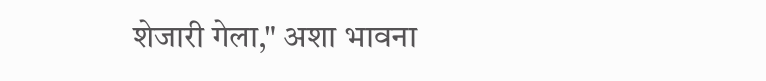शेजारी गेला," अशा भावना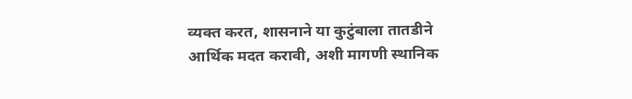व्यक्त करत, शासनाने या कुटुंबाला तातडीने आर्थिक मदत करावी, अशी मागणी स्थानिक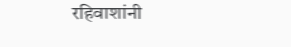रहिवाशांनी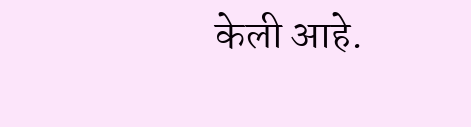केली आहे.